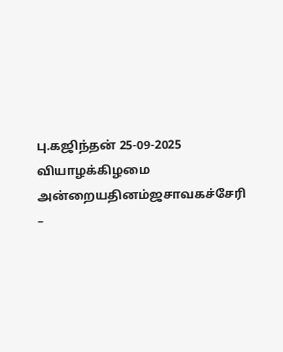பு.கஜிந்தன் 25-09-2025 வியாழக்கிழமை அன்றையதினம்ஜசாவகச்சேரி –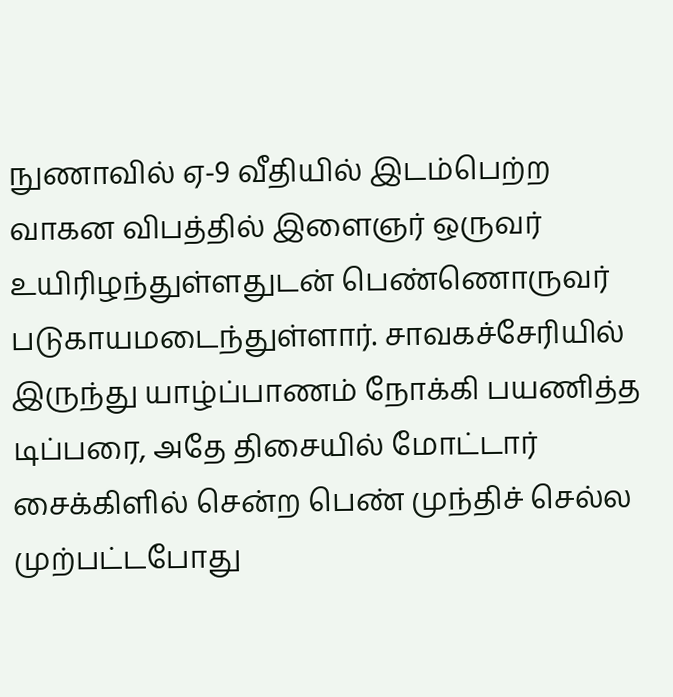நுணாவில் ஏ-9 வீதியில் இடம்பெற்ற வாகன விபத்தில் இளைஞர் ஒருவர் உயிரிழந்துள்ளதுடன் பெண்ணொருவர் படுகாயமடைந்துள்ளார். சாவகச்சேரியில் இருந்து யாழ்ப்பாணம் நோக்கி பயணித்த டிப்பரை, அதே திசையில் மோட்டார் சைக்கிளில் சென்ற பெண் முந்திச் செல்ல முற்பட்டபோது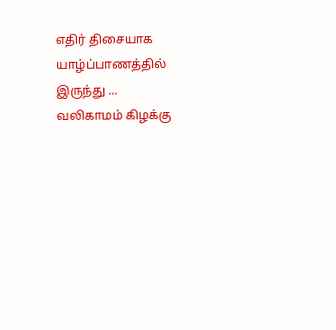எதிர் திசையாக யாழ்ப்பாணத்தில் இருந்து ...
வலிகாமம் கிழக்கு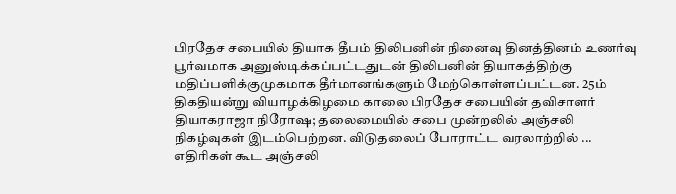பிரதேச சபையில் தியாக தீபம் திலிபனின் நினைவு தினத்தினம் உணர்வு பூர்வமாக அனுஸ்டிக்கப்பட்டதுடன் திலிபனின் தியாகத்திற்கு மதிப்பளிக்குமுகமாக தீர்மானங்களும் மேற்கொள்ளப்பட்டன. 25ம் திகதியன்று வியாழக்கிழமை காலை பிரதேச சபையின் தவிசாளர் தியாகராஜா நிரோஷ; தலைமையில் சபை முன்றலில் அஞ்சலி நிகழ்வுகள் இடம்பெற்றன. விடுதலைப் போராட்ட வரலாற்றில் ...
எதிரிகள் கூட அஞ்சலி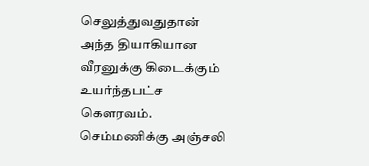செலுத்துவதுதான் அந்த தியாகியான வீரனுக்கு கிடைக்கும் உயர்ந்தபட்ச கௌரவம். செம்மணிக்கு அஞ்சலி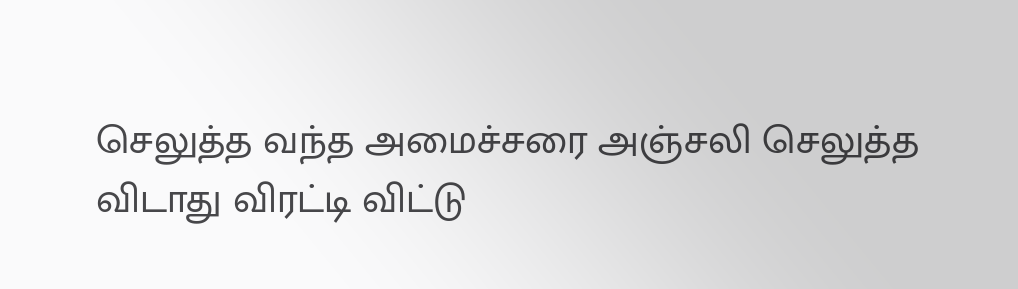செலுத்த வந்த அமைச்சரை அஞ்சலி செலுத்த விடாது விரட்டி விட்டு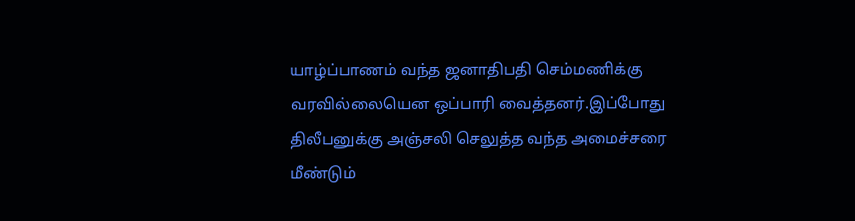யாழ்ப்பாணம் வந்த ஜனாதிபதி செம்மணிக்கு வரவில்லையென ஒப்பாரி வைத்தனர்.இப்போது திலீபனுக்கு அஞ்சலி செலுத்த வந்த அமைச்சரை மீண்டும்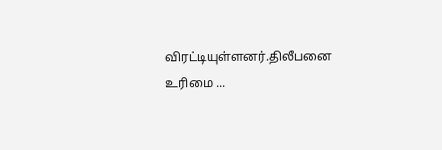விரட்டியுள்ளனர்.திலீபனை உரிமை ...